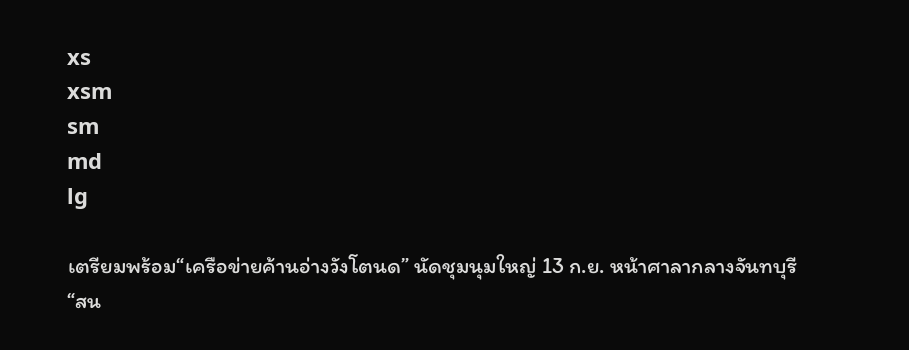xs
xsm
sm
md
lg

เตรียมพร้อม“เครือข่ายค้านอ่างวังโตนด” นัดชุมนุมใหญ่ 13 ก.ย. หน้าศาลากลางจันทบุรี “สน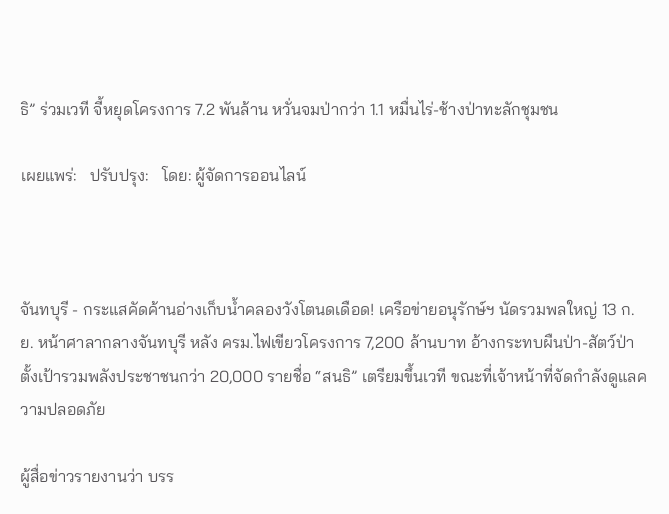ธิ” ร่วมเวที จี้หยุดโครงการ 7.2 พันล้าน หวั่นจมป่ากว่า 1.1 หมื่นไร่-ช้างป่าทะลักชุมชน

เผยแพร่:   ปรับปรุง:   โดย: ผู้จัดการออนไลน์



จันทบุรี - กระแสคัดค้านอ่างเก็บน้ำคลองวังโตนดเดือด! เครือข่ายอนุรักษ์ฯ นัดรวมพลใหญ่ 13 ก.ย. หน้าศาลากลางจันทบุรี หลัง ครม.ไฟเขียวโครงการ 7,200 ล้านบาท อ้างกระทบผืนป่า-สัตว์ป่า ตั้งเป้ารวมพลังประชาชนกว่า 20,000 รายชื่อ “สนธิ” เตรียมขึ้นเวที ขณะที่เจ้าหน้าที่จัดกำลังดูแลความปลอดภัย

ผู้สื่อข่าวรายงานว่า บรร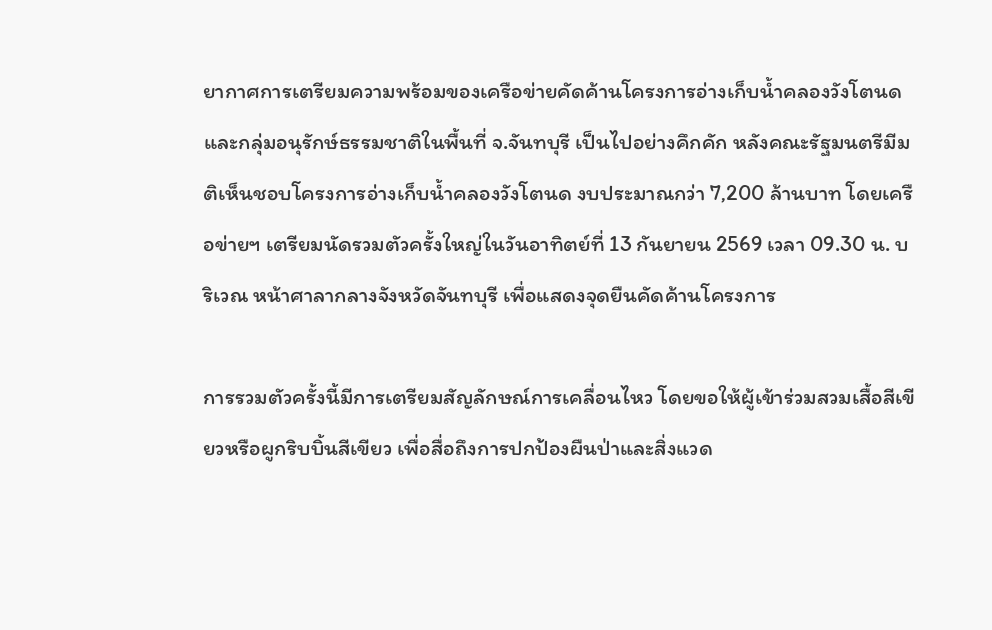ยากาศการเตรียมความพร้อมของเครือข่ายคัดค้านโครงการอ่างเก็บน้ำคลองวังโตนด และกลุ่มอนุรักษ์ธรรมชาติในพื้นที่ จ.จันทบุรี เป็นไปอย่างคึกคัก หลังคณะรัฐมนตรีมีมติเห็นชอบโครงการอ่างเก็บน้ำคลองวังโตนด งบประมาณกว่า 7,200 ล้านบาท โดยเครือข่ายฯ เตรียมนัดรวมตัวครั้งใหญ่ในวันอาทิตย์ที่ 13 กันยายน 2569 เวลา 09.30 น. บริเวณ หน้าศาลากลางจังหวัดจันทบุรี เพื่อแสดงจุดยืนคัดค้านโครงการ

การรวมตัวครั้งนี้มีการเตรียมสัญลักษณ์การเคลื่อนไหว โดยขอให้ผู้เข้าร่วมสวมเสื้อสีเขียวหรือผูกริบบิ้นสีเขียว เพื่อสื่อถึงการปกป้องผืนป่าและสิ่งแวด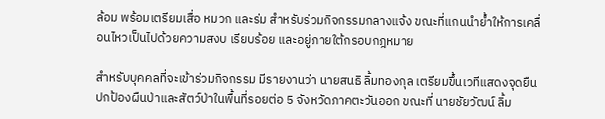ล้อม พร้อมเตรียมเสื่อ หมวก และร่ม สำหรับร่วมกิจกรรมกลางแจ้ง ขณะที่แกนนำย้ำให้การเคลื่อนไหวเป็นไปด้วยความสงบ เรียบร้อย และอยู่ภายใต้กรอบกฎหมาย

สำหรับบุคคลที่จะเข้าร่วมกิจกรรม มีรายงานว่า นายสนธิ ลิ้มทองกุล เตรียมขึ้นเวทีแสดงจุดยืนปกป้องผืนป่าและสัตว์ป่าในพื้นที่รอยต่อ 5 จังหวัดภาคตะวันออก ขณะที่ นายชัยวัฒน์ ลิ้ม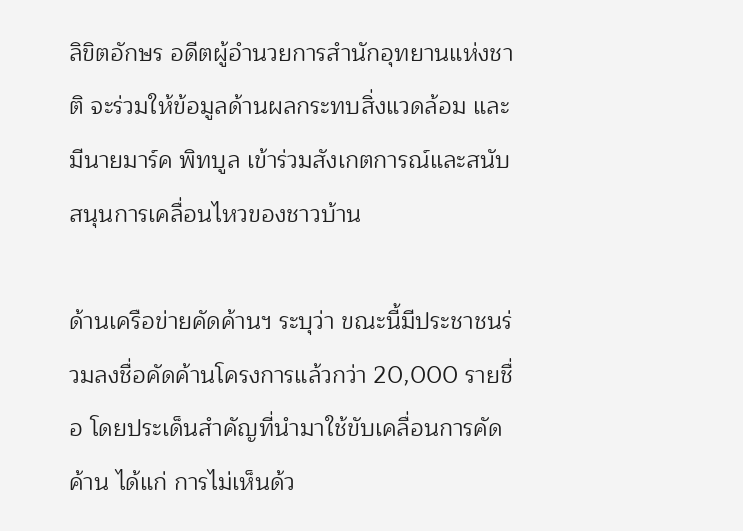ลิขิตอักษร อดีตผู้อำนวยการสำนักอุทยานแห่งชาติ จะร่วมให้ข้อมูลด้านผลกระทบสิ่งแวดล้อม และมีนายมาร์ค พิทบูล เข้าร่วมสังเกตการณ์และสนับสนุนการเคลื่อนไหวของชาวบ้าน

ด้านเครือข่ายคัดค้านฯ ระบุว่า ขณะนี้มีประชาชนร่วมลงชื่อคัดค้านโครงการแล้วกว่า 20,000 รายชื่อ โดยประเด็นสำคัญที่นำมาใช้ขับเคลื่อนการคัดค้าน ได้แก่ การไม่เห็นด้ว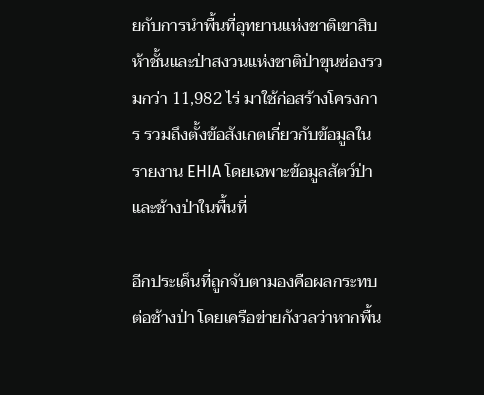ยกับการนำพื้นที่อุทยานแห่งชาติเขาสิบห้าชั้นและป่าสงวนแห่งชาติป่าขุนซ่องรวมกว่า 11,982 ไร่ มาใช้ก่อสร้างโครงการ รวมถึงตั้งข้อสังเกตเกี่ยวกับข้อมูลในรายงาน EHIA โดยเฉพาะข้อมูลสัตว์ป่าและช้างป่าในพื้นที่

อีกประเด็นที่ถูกจับตามองคือผลกระทบต่อช้างป่า โดยเครือข่ายกังวลว่าหากพื้น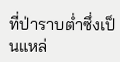ที่ป่าราบต่ำซึ่งเป็นแหล่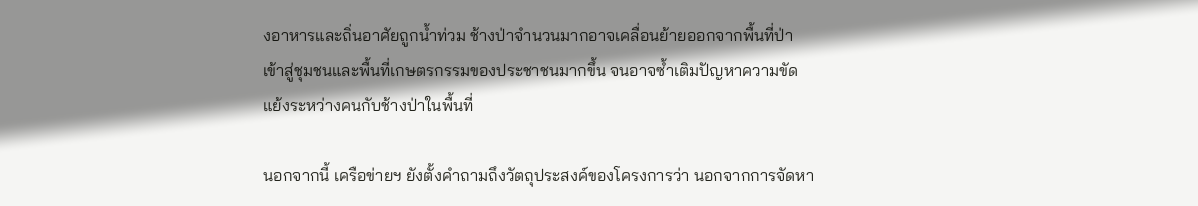งอาหารและถิ่นอาศัยถูกน้ำท่วม ช้างป่าจำนวนมากอาจเคลื่อนย้ายออกจากพื้นที่ป่าเข้าสู่ชุมชนและพื้นที่เกษตรกรรมของประชาชนมากขึ้น จนอาจซ้ำเติมปัญหาความขัดแย้งระหว่างคนกับช้างป่าในพื้นที่

นอกจากนี้ เครือข่ายฯ ยังตั้งคำถามถึงวัตถุประสงค์ของโครงการว่า นอกจากการจัดหา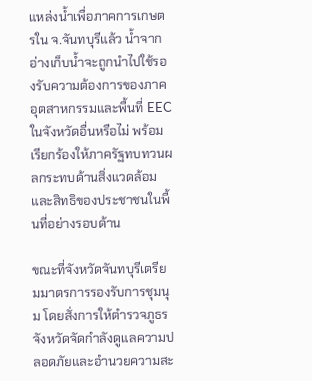แหล่งน้ำเพื่อภาคการเกษตรใน จ.จันทบุรีแล้ว น้ำจากอ่างเก็บน้ำจะถูกนำไปใช้รองรับความต้องการของภาคอุตสาหกรรมและพื้นที่ EEC ในจังหวัดอื่นหรือไม่ พร้อมเรียกร้องให้ภาครัฐทบทวนผลกระทบด้านสิ่งแวดล้อมและสิทธิของประชาชนในพื้นที่อย่างรอบด้าน

ขณะที่จังหวัดจันทบุรีเตรียมมาตรการรองรับการชุมนุม โดยสั่งการให้ตำรวจภูธรจังหวัดจัดกำลังดูแลความปลอดภัยและอำนวยความสะ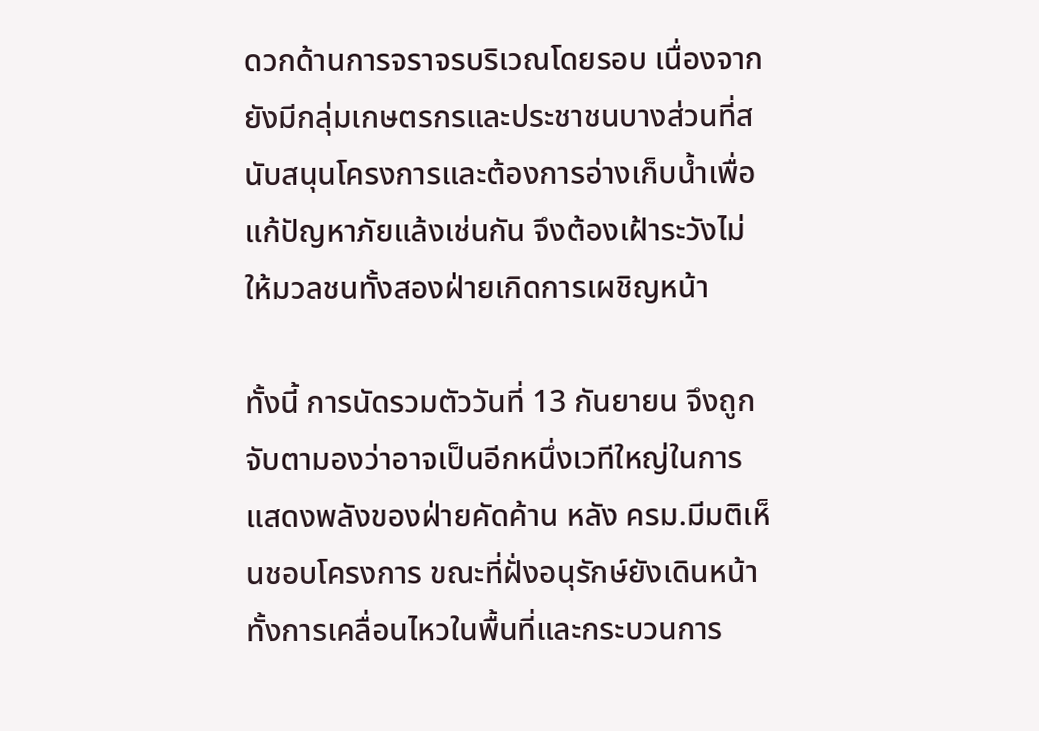ดวกด้านการจราจรบริเวณโดยรอบ เนื่องจากยังมีกลุ่มเกษตรกรและประชาชนบางส่วนที่สนับสนุนโครงการและต้องการอ่างเก็บน้ำเพื่อแก้ปัญหาภัยแล้งเช่นกัน จึงต้องเฝ้าระวังไม่ให้มวลชนทั้งสองฝ่ายเกิดการเผชิญหน้า

ทั้งนี้ การนัดรวมตัววันที่ 13 กันยายน จึงถูกจับตามองว่าอาจเป็นอีกหนึ่งเวทีใหญ่ในการแสดงพลังของฝ่ายคัดค้าน หลัง ครม.มีมติเห็นชอบโครงการ ขณะที่ฝั่งอนุรักษ์ยังเดินหน้าทั้งการเคลื่อนไหวในพื้นที่และกระบวนการ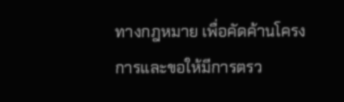ทางกฎหมาย เพื่อคัดค้านโครงการและขอให้มีการตรว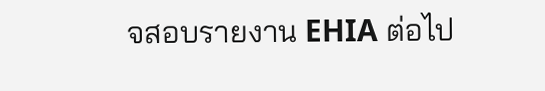จสอบรายงาน EHIA ต่อไป